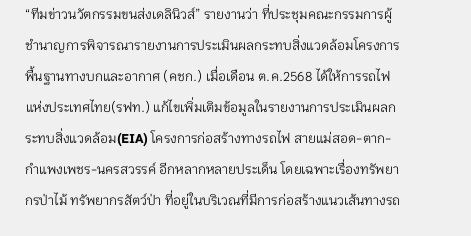“ทีมข่าวนวัตกรรมขนส่งเดลินิวส์” รายงานว่า ที่ประชุมคณะกรรมการผู้ชำนาญการพิจารณารายงานการประเมินผลกระทบสิ่งแวดล้อมโครงการพื้นฐานทางบกและอากาศ (คชก.) เมื่อเดือน ต.ค.2568 ได้ให้การรถไฟแห่งประเทศไทย(รฟท.) แก้ไขเพิ่มเติมข้อมูลในรายงานการประเมินผลกระทบสิ่งแวดล้อม(EIA) โครงการก่อสร้างทางรถไฟ สายแม่สอด-ตาก-กำแพงเพชร-นครสวรรค์ อีกหลากหลายประเด็น โดยเฉพาะเรื่องทรัพยากรป่าไม้ ทรัพยากรสัตว์ป่า ที่อยู่ในบริเวณที่มีการก่อสร้างแนวเส้นทางรถ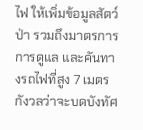ไฟ ให้เพิ่มข้อมูลสัตว์ป่า รวมถึงมาตรการการดูแล และคันทางรถไฟที่สูง 7 เมตร กังวลว่าจะบดบังทัศ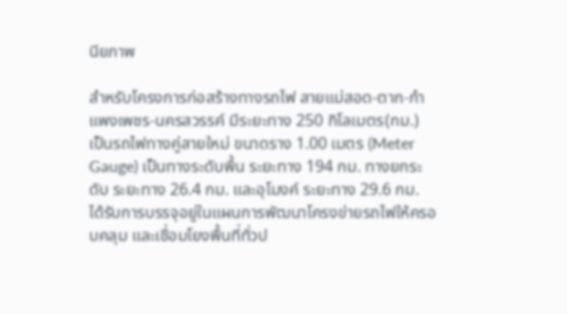นียภาพ

สำหรับโครงการก่อสร้างทางรถไฟ สายแม่สอด-ตาก-กำแพงเพชร-นครสวรรค์ มีระยะทาง 250 กิโลเมตร(กม.) เป็นรถไฟทางคู่สายใหม่ ขนาดราง 1.00 เมตร (Meter Gauge) เป็นทางระดับพื้น ระยะทาง 194 กม. ทางยกระดับ ระยะทาง 26.4 กม. และอุโมงค์ ระยะทาง 29.6 กม. ได้รับการบรรจุอยู่ในแผนการพัฒนาโครงข่ายรถไฟให้ครอบคลุม และเชื่อมโยงพื้นที่ทั่วป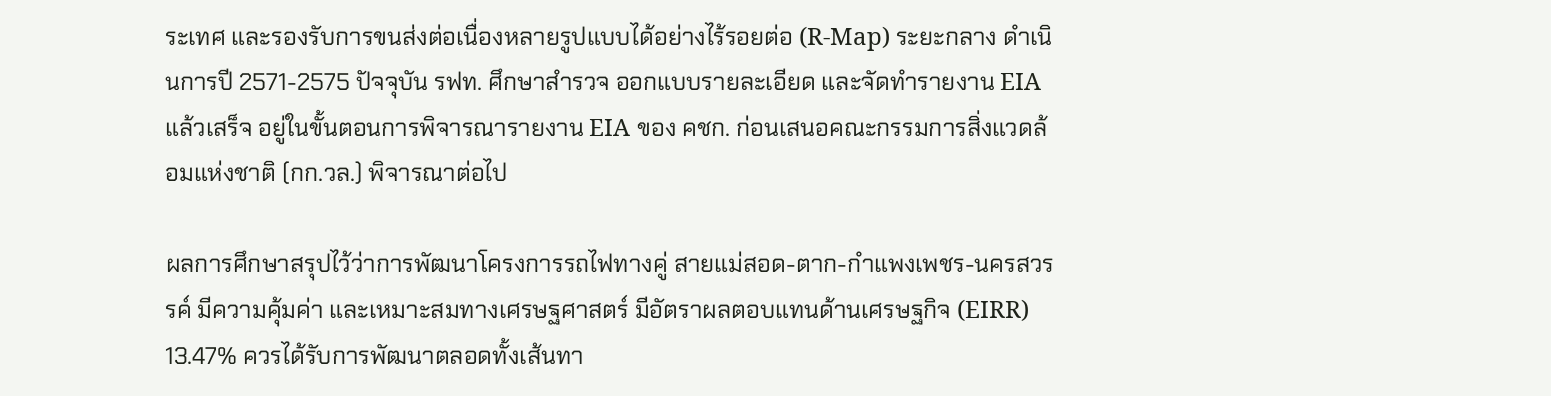ระเทศ และรองรับการขนส่งต่อเนื่องหลายรูปแบบได้อย่างไร้รอยต่อ (R-Map) ระยะกลาง ดำเนินการปี 2571-2575 ปัจจุบัน รฟท. ศึกษาสำรวจ ออกแบบรายละเอียด และจัดทำรายงาน EIA แล้วเสร็จ อยู่ในขั้นตอนการพิจารณารายงาน EIA ของ คชก. ก่อนเสนอคณะกรรมการสิ่งแวดล้อมแห่งชาติ (กก.วล.) พิจารณาต่อไป

ผลการศึกษาสรุปไว้ว่าการพัฒนาโครงการรถไฟทางคู่ สายแม่สอด-ตาก-กำแพงเพชร-นครสวรรค์ มีความคุ้มค่า และเหมาะสมทางเศรษฐศาสตร์ มีอัตราผลตอบแทนด้านเศรษฐกิจ (EIRR) 13.47% ควรได้รับการพัฒนาตลอดทั้งเส้นทา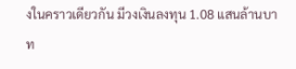งในคราวเดียวกัน มีวงเงินลงทุน 1.08 แสนล้านบาท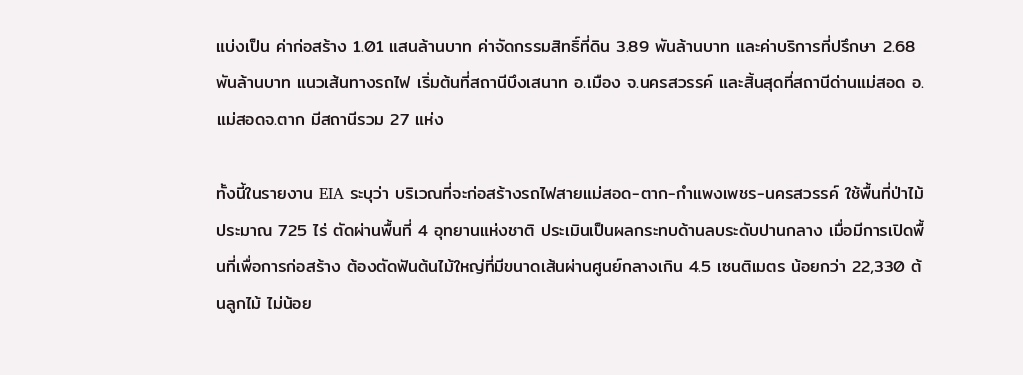แบ่งเป็น ค่าก่อสร้าง 1.01 แสนล้านบาท ค่าจัดกรรมสิทธิ์ที่ดิน 3.89 พันล้านบาท และค่าบริการที่ปรึกษา 2.68 พันล้านบาท แนวเส้นทางรถไฟ เริ่มต้นที่สถานีบึงเสนาท อ.เมือง จ.นครสวรรค์ และสิ้นสุดที่สถานีด่านแม่สอด อ.แม่สอดจ.ตาก มีสถานีรวม 27 แห่ง

ทั้งนี้ในรายงาน EIA ระบุว่า บริเวณที่จะก่อสร้างรถไฟสายแม่สอด-ตาก-กำแพงเพชร-นครสวรรค์ ใช้พื้นที่ป่าไม้ประมาณ 725 ไร่ ตัดผ่านพื้นที่ 4 อุทยานแห่งชาติ ประเมินเป็นผลกระทบด้านลบระดับปานกลาง เมื่อมีการเปิดพื้นที่เพื่อการก่อสร้าง ต้องตัดฟันต้นไม้ใหญ่ที่มีขนาดเส้นผ่านศูนย์กลางเกิน 4.5 เซนติเมตร น้อยกว่า 22,330 ต้นลูกไม้ ไม่น้อย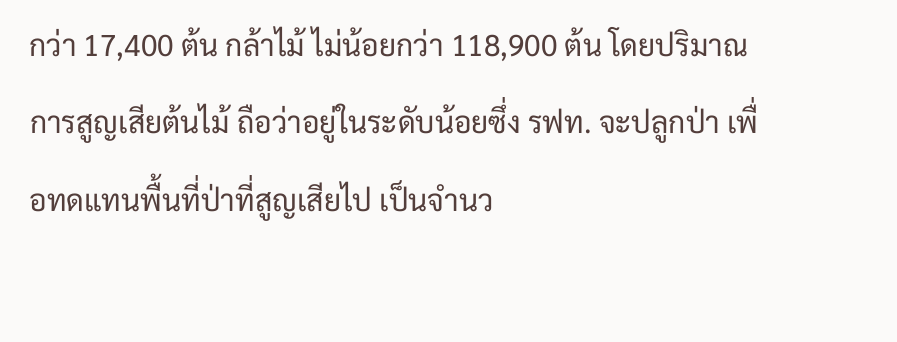กว่า 17,400 ต้น กล้าไม้ ไม่น้อยกว่า 118,900 ต้น โดยปริมาณการสูญเสียต้นไม้ ถือว่าอยู่ในระดับน้อยซึ่ง รฟท. จะปลูกป่า เพื่อทดแทนพื้นที่ป่าที่สูญเสียไป เป็นจำนว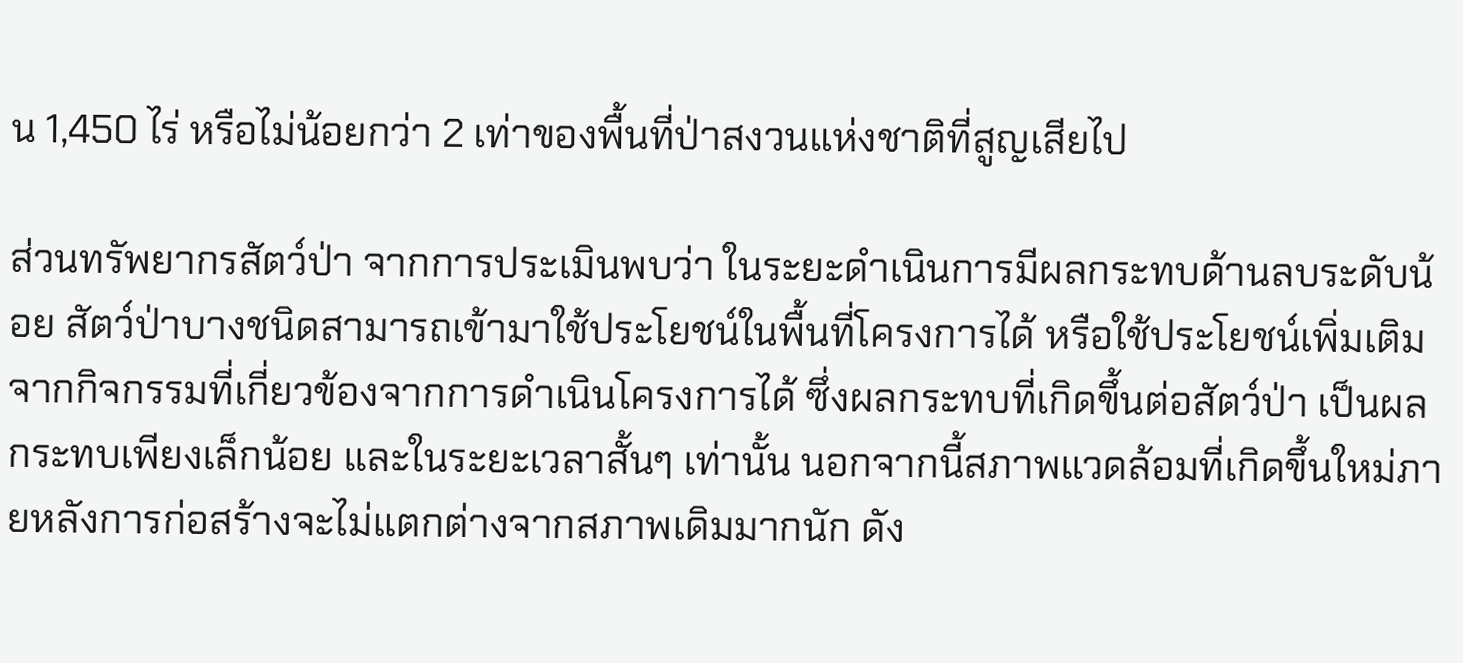น 1,450 ไร่ หรือไม่น้อยกว่า 2 เท่าของพื้นที่ป่าสงวนแห่งชาติที่สูญเสียไป

ส่วนทรัพยากรสัตว์ป่า จากการประเมินพบว่า ในระยะดำเนินการมีผลกระทบด้านลบระดับน้อย สัตว์ป่าบางชนิดสามารถเข้ามาใช้ประโยชน์ในพื้นที่โครงการได้ หรือใช้ประโยชน์เพิ่มเติมจากกิจกรรมที่เกี่ยวข้องจากการดำเนินโครงการได้ ซึ่งผลกระทบที่เกิดขึ้นต่อสัตว์ป่า เป็นผลกระทบเพียงเล็กน้อย และในระยะเวลาสั้นๆ เท่านั้น นอกจากนี้สภาพแวดล้อมที่เกิดขึ้นใหม่ภายหลังการก่อสร้างจะไม่แตกต่างจากสภาพเดิมมากนัก ดัง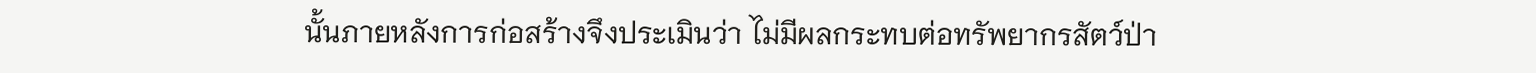นั้นภายหลังการก่อสร้างจึงประเมินว่า ไม่มีผลกระทบต่อทรัพยากรสัตว์ป่า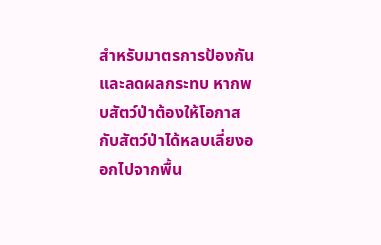สำหรับมาตรการป้องกัน และลดผลกระทบ หากพบสัตว์ป่าต้องให้โอกาสกับสัตว์ป่าได้หลบเลี่ยงออกไปจากพื้น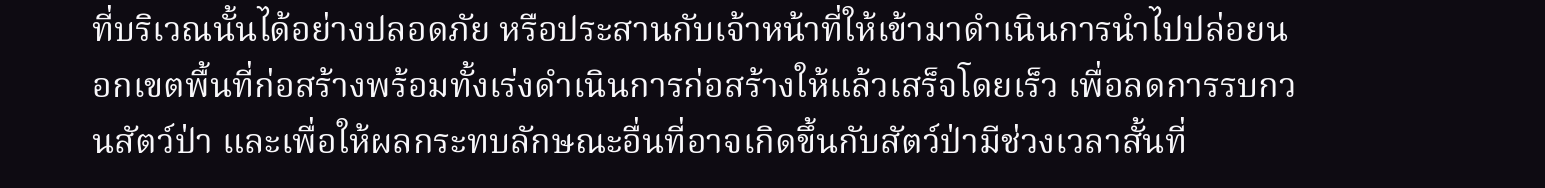ที่บริเวณนั้นได้อย่างปลอดภัย หรือประสานกับเจ้าหน้าที่ให้เข้ามาดำเนินการนำไปปล่อยนอกเขตพื้นที่ก่อสร้างพร้อมทั้งเร่งดำเนินการก่อสร้างให้แล้วเสร็จโดยเร็ว เพื่อลดการรบกวนสัตว์ป่า และเพื่อให้ผลกระทบลักษณะอื่นที่อาจเกิดขึ้นกับสัตว์ป่ามีช่วงเวลาสั้นที่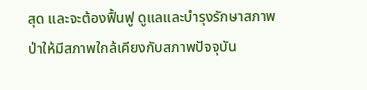สุด และจะต้องฟื้นฟู ดูแลและบำรุงรักษาสภาพป่าให้มีสภาพใกล้เคียงกับสภาพปัจจุบัน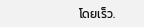โดยเร็ว.